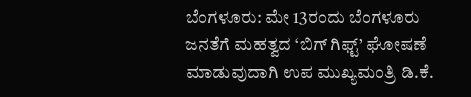ಬೆಂಗಳೂರು: ಮೇ 13ರಂದು ಬೆಂಗಳೂರು ಜನತೆಗೆ ಮಹತ್ವದ ‘ಬಿಗ್ ಗಿಫ್ಟ್’ ಘೋಷಣೆ ಮಾಡುವುದಾಗಿ ಉಪ ಮುಖ್ಯಮಂತ್ರಿ ಡಿ.ಕೆ.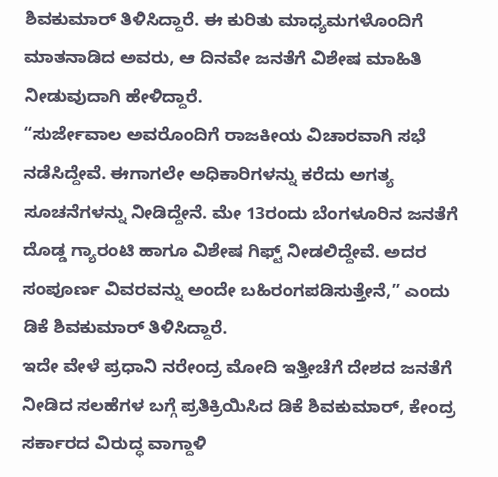ಶಿವಕುಮಾರ್ ತಿಳಿಸಿದ್ದಾರೆ. ಈ ಕುರಿತು ಮಾಧ್ಯಮಗಳೊಂದಿಗೆ ಮಾತನಾಡಿದ ಅವರು, ಆ ದಿನವೇ ಜನತೆಗೆ ವಿಶೇಷ ಮಾಹಿತಿ ನೀಡುವುದಾಗಿ ಹೇಳಿದ್ದಾರೆ.
“ಸುರ್ಜೇವಾಲ ಅವರೊಂದಿಗೆ ರಾಜಕೀಯ ವಿಚಾರವಾಗಿ ಸಭೆ ನಡೆಸಿದ್ದೇವೆ. ಈಗಾಗಲೇ ಅಧಿಕಾರಿಗಳನ್ನು ಕರೆದು ಅಗತ್ಯ ಸೂಚನೆಗಳನ್ನು ನೀಡಿದ್ದೇನೆ. ಮೇ 13ರಂದು ಬೆಂಗಳೂರಿನ ಜನತೆಗೆ ದೊಡ್ಡ ಗ್ಯಾರಂಟಿ ಹಾಗೂ ವಿಶೇಷ ಗಿಫ್ಟ್ ನೀಡಲಿದ್ದೇವೆ. ಅದರ ಸಂಪೂರ್ಣ ವಿವರವನ್ನು ಅಂದೇ ಬಹಿರಂಗಪಡಿಸುತ್ತೇನೆ,” ಎಂದು ಡಿಕೆ ಶಿವಕುಮಾರ್ ತಿಳಿಸಿದ್ದಾರೆ.
ಇದೇ ವೇಳೆ ಪ್ರಧಾನಿ ನರೇಂದ್ರ ಮೋದಿ ಇತ್ತೀಚೆಗೆ ದೇಶದ ಜನತೆಗೆ ನೀಡಿದ ಸಲಹೆಗಳ ಬಗ್ಗೆ ಪ್ರತಿಕ್ರಿಯಿಸಿದ ಡಿಕೆ ಶಿವಕುಮಾರ್, ಕೇಂದ್ರ ಸರ್ಕಾರದ ವಿರುದ್ಧ ವಾಗ್ದಾಳಿ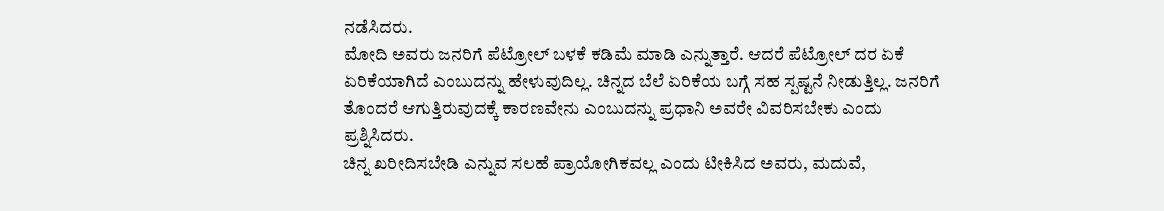ನಡೆಸಿದರು.
ಮೋದಿ ಅವರು ಜನರಿಗೆ ಪೆಟ್ರೋಲ್ ಬಳಕೆ ಕಡಿಮೆ ಮಾಡಿ ಎನ್ನುತ್ತಾರೆ. ಆದರೆ ಪೆಟ್ರೋಲ್ ದರ ಏಕೆ ಏರಿಕೆಯಾಗಿದೆ ಎಂಬುದನ್ನು ಹೇಳುವುದಿಲ್ಲ. ಚಿನ್ನದ ಬೆಲೆ ಏರಿಕೆಯ ಬಗ್ಗೆ ಸಹ ಸ್ಪಷ್ಟನೆ ನೀಡುತ್ತಿಲ್ಲ. ಜನರಿಗೆ ತೊಂದರೆ ಆಗುತ್ತಿರುವುದಕ್ಕೆ ಕಾರಣವೇನು ಎಂಬುದನ್ನು ಪ್ರಧಾನಿ ಅವರೇ ವಿವರಿಸಬೇಕು ಎಂದು ಪ್ರಶ್ನಿಸಿದರು.
ಚಿನ್ನ ಖರೀದಿಸಬೇಡಿ ಎನ್ನುವ ಸಲಹೆ ಪ್ರಾಯೋಗಿಕವಲ್ಲ ಎಂದು ಟೀಕಿಸಿದ ಅವರು, ಮದುವೆ,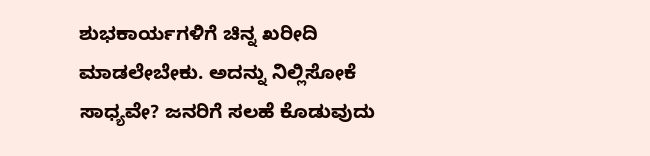ಶುಭಕಾರ್ಯಗಳಿಗೆ ಚಿನ್ನ ಖರೀದಿ ಮಾಡಲೇಬೇಕು. ಅದನ್ನು ನಿಲ್ಲಿಸೋಕೆ ಸಾಧ್ಯವೇ? ಜನರಿಗೆ ಸಲಹೆ ಕೊಡುವುದು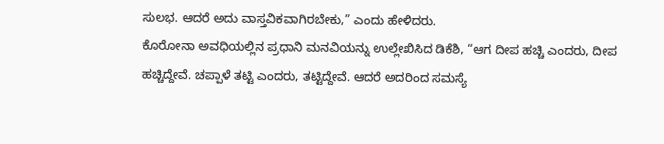ಸುಲಭ. ಆದರೆ ಅದು ವಾಸ್ತವಿಕವಾಗಿರಬೇಕು,” ಎಂದು ಹೇಳಿದರು.
ಕೊರೋನಾ ಅವಧಿಯಲ್ಲಿನ ಪ್ರಧಾನಿ ಮನವಿಯನ್ನು ಉಲ್ಲೇಖಿಸಿದ ಡಿಕೆಶಿ, “ಆಗ ದೀಪ ಹಚ್ಚಿ ಎಂದರು, ದೀಪ ಹಚ್ಚಿದ್ದೇವೆ. ಚಪ್ಪಾಳೆ ತಟ್ಟಿ ಎಂದರು, ತಟ್ಟಿದ್ದೇವೆ. ಆದರೆ ಅದರಿಂದ ಸಮಸ್ಯೆ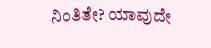ನಿಂತಿತೇ? ಯಾವುದೇ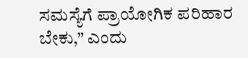ಸಮಸ್ಯೆಗೆ ಪ್ರಾಯೋಗಿಕ ಪರಿಹಾರ ಬೇಕು,” ಎಂದು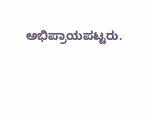ಅಭಿಪ್ರಾಯಪಟ್ಟರು.